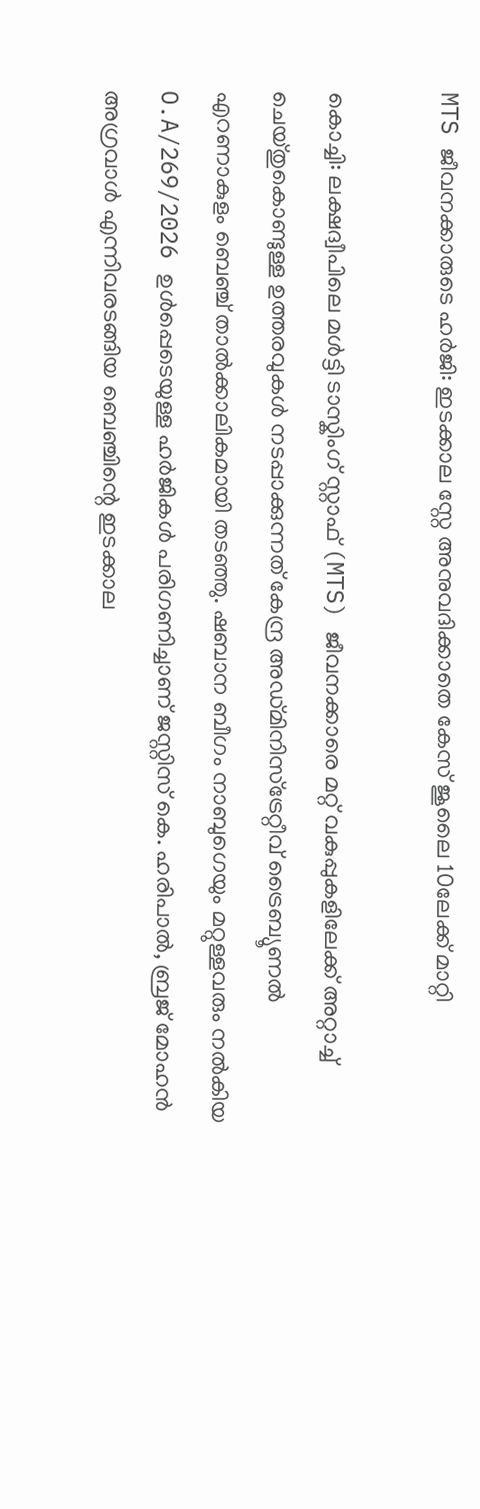MTS ജീവനക്കാരുടെ ഹർജി: ഇടക്കാല സ്റ്റേ അനുവദിക്കാതെ കേസ് ജൂലൈ 10ലേക്ക് മാറ്റി

കൊച്ചി: ലക്ഷദ്വീപിലെ മൾട്ടി ടാസ്കിംഗ് സ്റ്റാഫ് (MTS) ജീവനക്കാരെ മറ്റ് വകുപ്പുകളിലേക്ക് അറ്റാച്ച് ചെയ്തുകൊണ്ടുള്ള ഉത്തരവുകൾ നടപ്പാക്കുന്നത് കേന്ദ്ര അഡ്മിനിസ്ട്രേറ്റീവ് ട്രൈബ്യൂണൽ എറണാകുളം ബെഞ്ച് താൽക്കാലികമായി തടഞ്ഞു. ഷബാന ബീഗം നാബുഗെയും മറ്റുള്ളവരും നൽകിയ O.A/269/2026 ഉൾപ്പെടെയുള്ള ഹർജികൾ പരിഗണിച്ചാണ് ജസ്റ്റിസ് കെ. ഹരിപാൽ, ബ്രജ് മോഹൻ അഗ്രവാൾ എന്നിവരടങ്ങിയ ബെഞ്ചിന്റെ ഇടക്കാല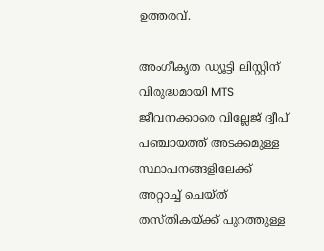ഉത്തരവ്.

അംഗീകൃത ഡ്യൂട്ടി ലിസ്റ്റിന് വിരുദ്ധമായി MTS ജീവനക്കാരെ വില്ലേജ് ദ്വീപ് പഞ്ചായത്ത് അടക്കമുള്ള സ്ഥാപനങ്ങളിലേക്ക് അറ്റാച്ച് ചെയ്ത് തസ്തികയ്ക്ക് പുറത്തുള്ള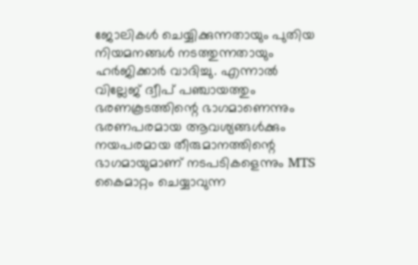ജോലികൾ ചെയ്യിക്കുന്നതായും പുതിയ നിയമനങ്ങൾ നടത്തുന്നതായും ഹർജിക്കാർ വാദിച്ചു. എന്നാൽ വില്ലേജ് ദ്വീപ് പഞ്ചായത്തും ഭരണകൂടത്തിന്റെ ഭാഗമാണെന്നും ഭരണപരമായ ആവശ്യങ്ങൾക്കും നയപരമായ തീരുമാനത്തിന്റെ ഭാഗമായുമാണ് നടപടികളെന്നും MTS കൈമാറ്റം ചെയ്യാവുന്ന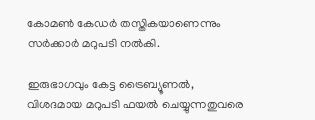കോമൺ കേഡർ തസ്തികയാണെന്നും സർക്കാർ മറുപടി നൽകി.

ഇരുഭാഗവും കേട്ട ട്രൈബ്യൂണൽ, വിശദമായ മറുപടി ഫയൽ ചെയ്യുന്നതുവരെ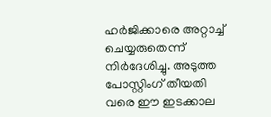ഹർജിക്കാരെ അറ്റാച്ച് ചെയ്യരുതെന്ന് നിർദേശിച്ചു. അടുത്ത പോസ്റ്റിംഗ് തീയതി വരെ ഈ ഇടക്കാല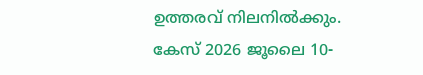ഉത്തരവ് നിലനിൽക്കും. കേസ് 2026 ജൂലൈ 10-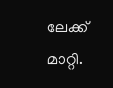ലേക്ക് മാറ്റി.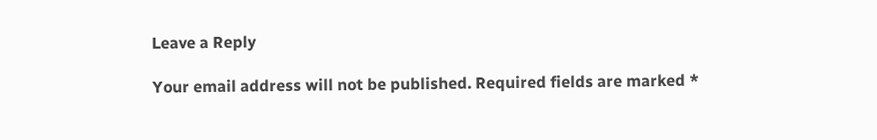Leave a Reply

Your email address will not be published. Required fields are marked *